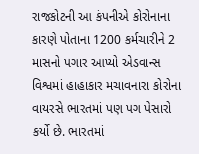રાજકોટની આ કંપનીએ કોરોનાના કારણે પોતાના 1200 કર્મચારીને 2 માસનો પગાર આપ્યો એડવાન્સ
વિશ્વમાં હાહાકાર મચાવનારા કોરોના વાયરસે ભારતમાં પણ પગ પેસારો કર્યો છે. ભારતમાં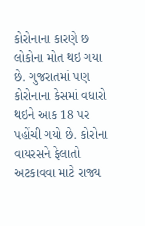કોરોનાના કારણે છ લોકોના મોત થઇ ગયા છે. ગુજરાતમાં પણ કોરોનાના કેસમાં વધારો થઇને આક 18 પર પહોંચી ગયો છે. કોરોના વાયરસને ફેલાતો અટકાવવા માટે રાજ્ય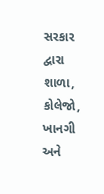સરકાર દ્વારા શાળા, કોલેજો, ખાનગી અને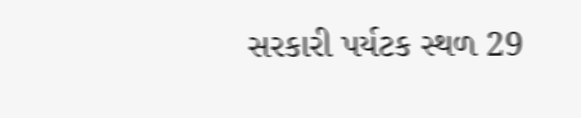સરકારી પર્યટક સ્થળ 29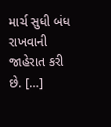માર્ચ સુધી બંધ રાખવાની જાહેરાત કરી છે. […]